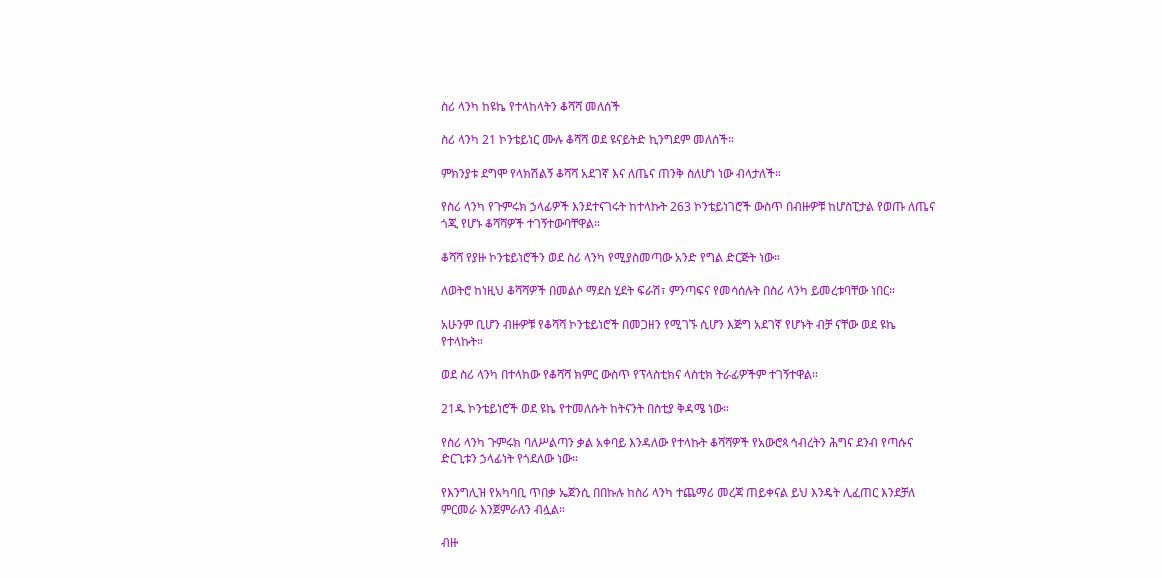ስሪ ላንካ ከዩኬ የተላከላትን ቆሻሻ መለሰች

ስሪ ላንካ 21 ኮንቴይነር ሙሉ ቆሻሻ ወደ ዩናይትድ ኪንግደም መለሰች።

ምክንያቱ ደግሞ የላክሽልኝ ቆሻሻ አደገኛ እና ለጤና ጠንቅ ስለሆነ ነው ብላታለች።

የስሪ ላንካ የጉምሩክ ኃላፊዎች እንደተናገሩት ከተላኩት 263 ኮንቴይነገሮች ውስጥ በብዙዎቹ ከሆስፒታል የወጡ ለጤና ጎጂ የሆኑ ቆሻሻዎች ተገኝተውባቸዋል።

ቆሻሻ የያዙ ኮንቴይነሮችን ወደ ስሪ ላንካ የሚያስመጣው አንድ የግል ድርጅት ነው።

ለወትሮ ከነዚህ ቆሻሻዎች በመልሶ ማደስ ሂደት ፍራሽ፣ ምንጣፍና የመሳሰሉት በስሪ ላንካ ይመረቱባቸው ነበር።

አሁንም ቢሆን ብዙዎቹ የቆሻሻ ኮንቴይነሮች በመጋዘን የሚገኙ ሲሆን እጅግ አደገኛ የሆኑት ብቻ ናቸው ወደ ዩኬ የተላኩት።

ወደ ስሪ ላንካ በተላከው የቆሻሻ ክምር ውስጥ የፕላስቲክና ላስቲክ ትራፊዎችም ተገኝተዋል።

21ዱ ኮንቴይነሮች ወደ ዩኬ የተመለሱት ከትናንት በስቲያ ቅዳሜ ነው።

የስሪ ላንካ ጉምሩክ ባለሥልጣን ቃል አቀባይ እንዳለው የተላኩት ቆሻሻዎች የአውሮጳ ኅብረትን ሕግና ደንብ የጣሱና ድርጊቱን ኃላፊነት የጎደለው ነው።

የእንግሊዝ የአካባቢ ጥበቃ ኤጀንሲ በበኩሉ ከስሪ ላንካ ተጨማሪ መረጃ ጠይቀናል ይህ እንዴት ሊፈጠር እንደቻለ ምርመራ እንጀምራለን ብሏል።

ብዙ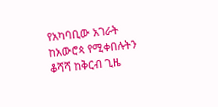የአካባቢው አገራት ከአውሮጳ የሚቀበሉትን ቆሻሻ ከቅርብ ጊዜ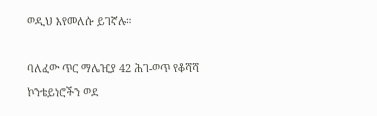ወዲህ እየመለሱ ይገኛሉ።

ባለፈው ጥር ማሌዢያ 42 ሕገ-ወጥ የቆሻሻ ኮንቴይነሮችን ወደ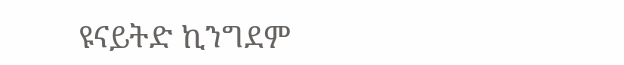ዩናይትድ ኪንግደም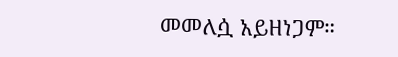መመለሷ አይዘነጋም።